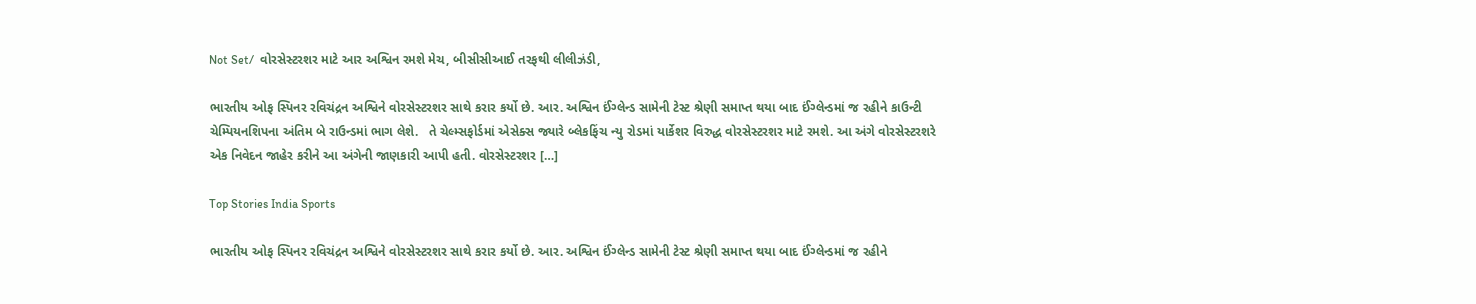Not Set/  વોરસેસ્ટરશર માટે આર અશ્વિન રમશે મેચ, બીસીસીઆઈ તરફથી લીલીઝંડી,

ભારતીય ઓફ સ્પિનર રવિચંદ્રન અશ્વિને વોરસેસ્ટરશર સાથે કરાર કર્યો છે. આર. અશ્વિન ઈંગ્લેન્ડ સામેની ટેસ્ટ શ્રેણી સમાપ્ત થયા બાદ ઈંગ્લેન્ડમાં જ રહીને કાઉન્ટી ચેમ્પિયનશિપના અંતિમ બે રાઉન્ડમાં ભાગ લેશે.   તે ચેલ્મ્સફોર્ડમાં એસેક્સ જ્યારે બ્લેકફિંચ ન્યુ રોડમાં યાર્કેશર વિરુદ્ધ વોરસેસ્ટરશર માટે રમશે. આ અંગે વોરસેસ્ટરશરે એક નિવેદન જાહેર કરીને આ અંગેની જાણકારી આપી હતી. વોરસેસ્ટરશર […]

Top Stories India Sports

ભારતીય ઓફ સ્પિનર રવિચંદ્રન અશ્વિને વોરસેસ્ટરશર સાથે કરાર કર્યો છે. આર. અશ્વિન ઈંગ્લેન્ડ સામેની ટેસ્ટ શ્રેણી સમાપ્ત થયા બાદ ઈંગ્લેન્ડમાં જ રહીને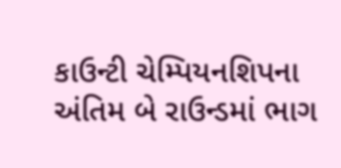કાઉન્ટી ચેમ્પિયનશિપના અંતિમ બે રાઉન્ડમાં ભાગ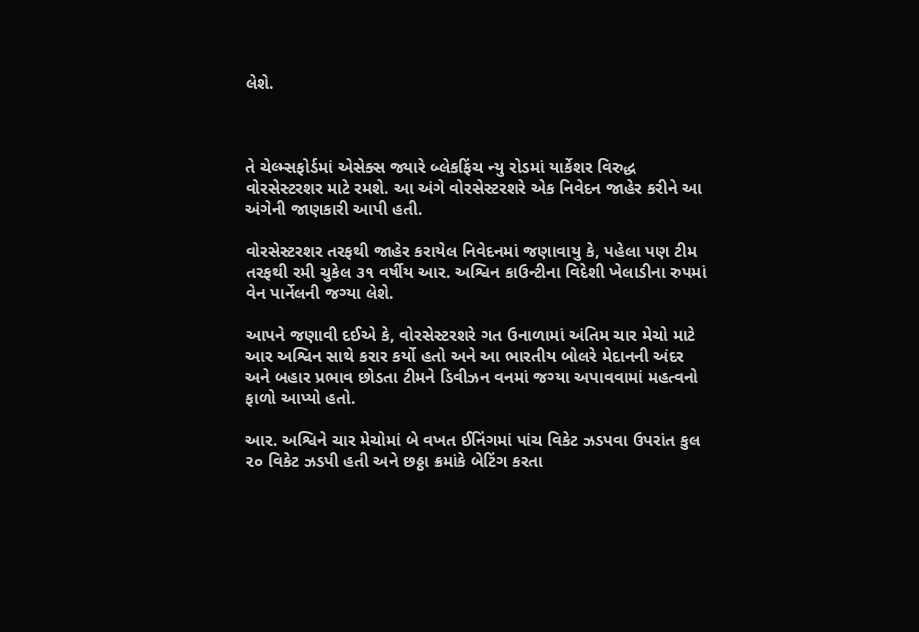લેશે.



તે ચેલ્મ્સફોર્ડમાં એસેક્સ જ્યારે બ્લેકફિંચ ન્યુ રોડમાં યાર્કેશર વિરુદ્ધ વોરસેસ્ટરશર માટે રમશે. આ અંગે વોરસેસ્ટરશરે એક નિવેદન જાહેર કરીને આ અંગેની જાણકારી આપી હતી.

વોરસેસ્ટરશર તરફથી જાહેર કરાયેલ નિવેદનમાં જણાવાયુ કે, પહેલા પણ ટીમ તરફથી રમી ચુકેલ ૩૧ વર્ષીય આર. અશ્વિન કાઉન્ટીના વિદેશી ખેલાડીના રુપમાં વેન પાર્નેલની જગ્યા લેશે.

આપને જણાવી દઈએ કે, વોરસેસ્ટરશરે ગત ઉનાળામાં અંતિમ ચાર મેચો માટે આર અશ્વિન સાથે કરાર કર્યો હતો અને આ ભારતીય બોલરે મેદાનની અંદર અને બહાર પ્રભાવ છોડતા ટીમને ડિવીઝન વનમાં જગ્યા અપાવવામાં મહત્વનો ફાળો આપ્યો હતો.

આર. અશ્વિને ચાર મેચોમાં બે વખત ઈનિંગમાં પાંચ વિકેટ ઝડપવા ઉપરાંત કુલ ૨૦ વિકેટ ઝડપી હતી અને છઠ્ઠા ક્રમાંકે બેટિંગ કરતા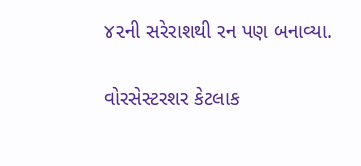૪૨ની સરેરાશથી રન પણ બનાવ્યા.

વોરસેસ્ટરશર કેટલાક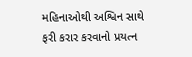મહિનાઓથી અશ્વિન સાથે ફરી કરાર કરવાનો પ્રયત્ન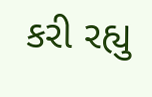કરી રહ્યુ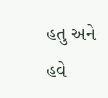હતુ અને હવે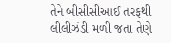તેને બીસીસીઆઈ તરફથી લીલીઝંડી મળી જતા તેણે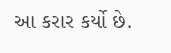આ કરાર કર્યો છે.